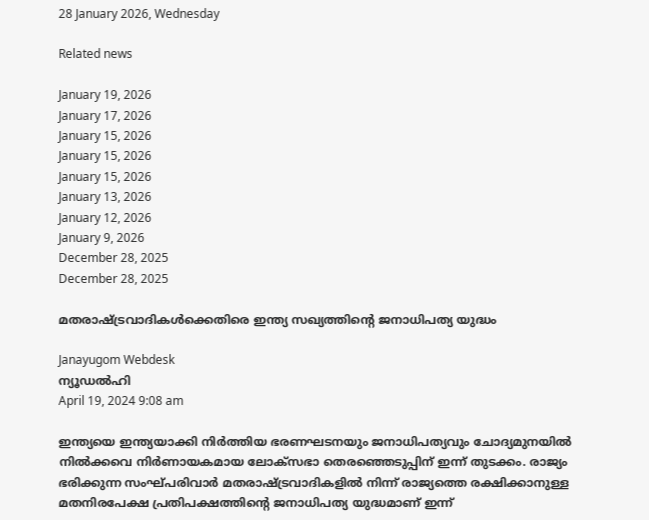28 January 2026, Wednesday

Related news

January 19, 2026
January 17, 2026
January 15, 2026
January 15, 2026
January 15, 2026
January 13, 2026
January 12, 2026
January 9, 2026
December 28, 2025
December 28, 2025

മതരാഷ്ട്രവാദികള്‍ക്കെതിരെ ഇന്ത്യ സഖ്യത്തിന്റെ ജനാധിപത്യ യുദ്ധം

Janayugom Webdesk
ന്യൂഡല്‍ഹി
April 19, 2024 9:08 am

ഇന്ത്യയെ ഇന്ത്യയാക്കി നിര്‍ത്തിയ ഭരണഘടനയും ജനാധിപത്യവും ചോദ്യമുനയില്‍ നില്‍ക്കവെ നിര്‍ണായകമായ ലോ‌‌ക‌്സഭാ തെരഞ്ഞെടുപ്പിന് ഇന്ന് തുടക്കം. രാജ്യം ഭരിക്കുന്ന സംഘ്പരിവാര്‍ മതരാഷ്ട്രവാദികളില്‍ നിന്ന് രാജ്യത്തെ രക്ഷിക്കാനുള്ള മതനിരപേക്ഷ പ്രതിപക്ഷത്തിന്റെ ജനാധിപത്യ യുദ്ധമാണ് ഇന്ന്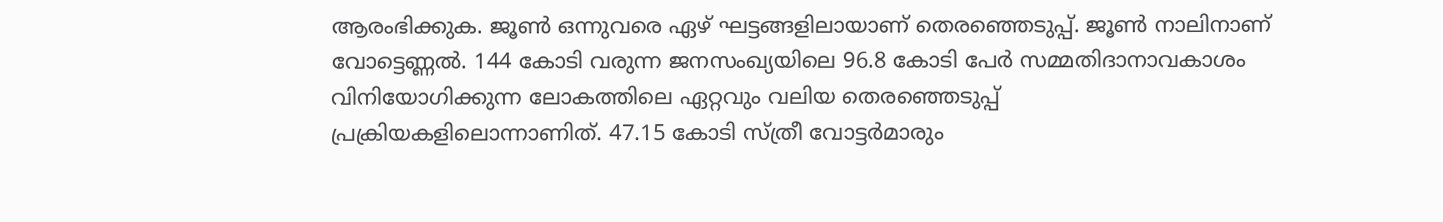ആരംഭിക്കുക. ജൂണ്‍ ഒന്നുവരെ ഏഴ് ഘട്ടങ്ങളിലായാണ് തെരഞ്ഞെടുപ്പ്. ജൂണ്‍ നാലിനാണ് വോട്ടെണ്ണല്‍. 144 കോടി വരുന്ന ജനസംഖ്യയിലെ 96.8 കോടി പേര്‍ സമ്മതിദാനാവകാശം വിനിയോഗിക്കുന്ന ലോകത്തിലെ ഏറ്റവും വലിയ തെരഞ്ഞെടുപ്പ് പ്രക്രിയകളിലൊന്നാണിത്. 47.15 കോടി സ്ത്രീ വോട്ടര്‍മാരും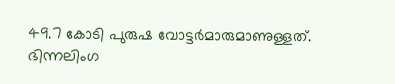49.7 കോടി പുരുഷ വോട്ടര്‍മാരുമാണുള്ളത്. ഭിന്നലിംഗ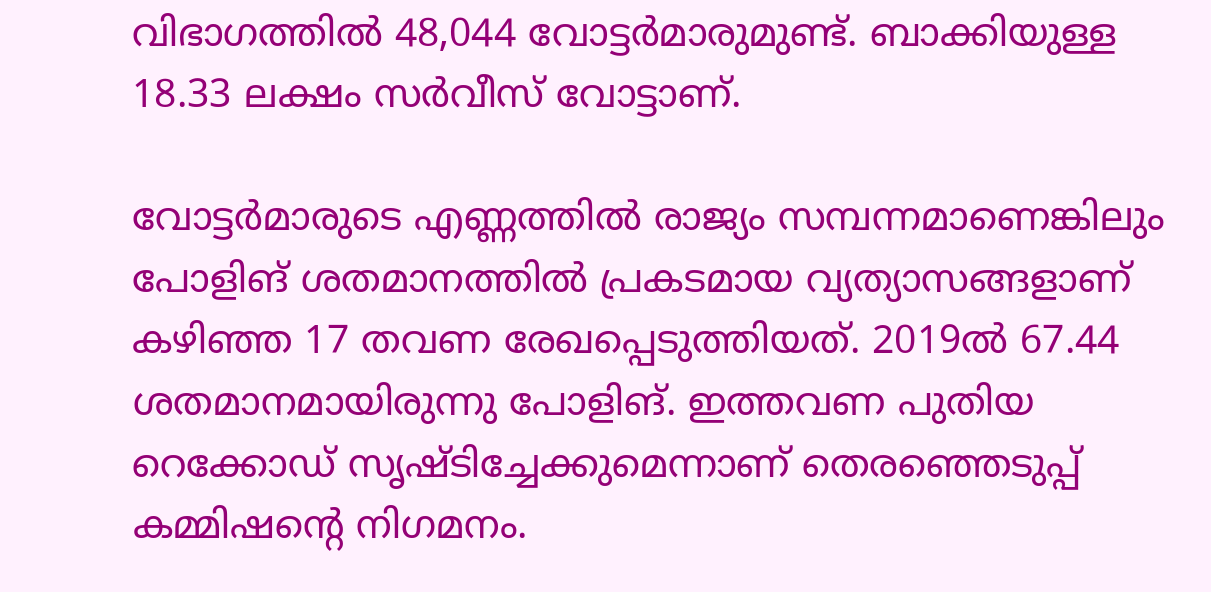വിഭാഗത്തില്‍ 48,044 വോട്ടര്‍മാരുമുണ്ട്. ബാക്കിയുള്ള 18.33 ലക്ഷം സര്‍വീസ് വോട്ടാണ്.

വോട്ടര്‍മാരുടെ എണ്ണത്തില്‍ രാജ്യം സമ്പന്നമാണെങ്കിലും പോളിങ് ശതമാനത്തില്‍ പ്രകടമായ വ്യത്യാസങ്ങളാണ് കഴിഞ്ഞ 17 തവണ രേഖപ്പെടുത്തിയത്. 2019ല്‍ 67.44 ശതമാനമായിരുന്നു പോളിങ്. ഇത്തവണ പുതിയ റെക്കോഡ് സൃഷ്ടിച്ചേക്കുമെന്നാണ് തെരഞ്ഞെടുപ്പ് കമ്മിഷന്റെ നിഗമനം.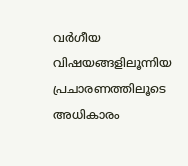വര്‍ഗീയ വിഷയങ്ങളിലൂന്നിയ പ്രചാരണത്തിലൂടെ അധികാരം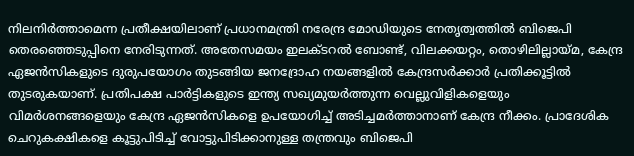നിലനിര്‍ത്താമെന്ന പ്രതീക്ഷയിലാണ് പ്രധാനമന്ത്രി നരേന്ദ്ര മോഡിയുടെ നേതൃത്വത്തില്‍ ബിജെപി തെരഞ്ഞെടുപ്പിനെ നേരിടുന്നത്. അതേസമയം ഇലക്ടറല്‍ ബോണ്ട്, വിലക്കയറ്റം, തൊഴിലില്ലായ്മ, കേന്ദ്ര ഏജന്‍സികളുടെ ദുരുപയോഗം തുടങ്ങിയ ജനദ്രോഹ നയങ്ങളില്‍ കേന്ദ്രസര്‍ക്കാര്‍ പ്രതിക്കൂട്ടില്‍ തുടരുകയാണ്. പ്രതിപക്ഷ പാര്‍ട്ടികളുടെ ഇന്ത്യ സഖ്യമുയര്‍ത്തുന്ന വെല്ലുവിളികളെയും വിമര്‍ശനങ്ങളെയും കേന്ദ്ര ഏജന്‍സികളെ ഉപയോഗിച്ച് അടിച്ചമര്‍ത്താനാണ് കേന്ദ്ര നീക്കം. പ്രാദേശിക ചെറുകക്ഷികളെ കൂട്ടുപിടിച്ച് വോട്ടുപിടിക്കാനുള്ള തന്ത്രവും ബിജെപി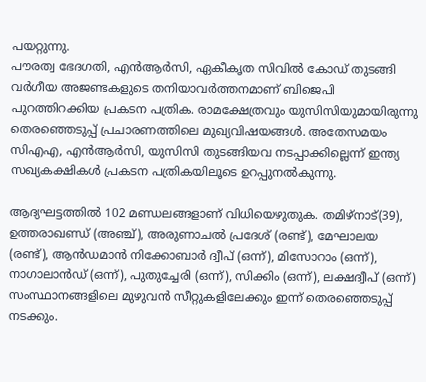പയറ്റുന്നു.
പൗരത്വ ഭേദഗതി, എന്‍ആര്‍സി, ഏകീകൃത സിവില്‍ കോഡ് തുടങ്ങി വര്‍ഗീയ അജണ്ടകളുടെ തനിയാവര്‍ത്തനമാണ് ബിജെപി പുറത്തിറക്കിയ പ്രകടന പത്രിക. രാമക്ഷേത്രവും യുസിസിയുമായിരുന്നു തെരഞ്ഞെടുപ്പ് പ്രചാരണത്തിലെ മുഖ്യവിഷയങ്ങള്‍. അതേസമയം സിഎഎ, എന്‍ആര്‍സി, യുസിസി തുടങ്ങിയവ നടപ്പാക്കില്ലെന്ന് ഇന്ത്യ സഖ്യകക്ഷികള്‍ പ്രകടന പത്രികയിലൂടെ ഉറപ്പുനല്‍കുന്നു.

ആദ്യഘട്ടത്തില്‍ 102 മണ്ഡലങ്ങളാണ് വിധിയെഴുതുക. തമിഴ‌്നാട്(39), ഉത്തരാഖണ്ഡ് (അഞ്ച്), അരുണാചല്‍ പ്രദേശ് (രണ്ട്), മേഘാലയ (രണ്ട്), ആന്‍ഡമാന്‍ നിക്കോബാര്‍ ദ്വീപ് (ഒന്ന്), മിസോറാം (ഒന്ന്), നാഗാലാന്‍ഡ് (ഒന്ന്), പുതുച്ചേരി (ഒന്ന്), സിക്കിം (ഒന്ന്), ലക്ഷദ്വീപ് (ഒന്ന്) സംസ്ഥാനങ്ങളിലെ മുഴുവന്‍ സീറ്റുകളിലേക്കും ഇന്ന് തെരഞ്ഞെടുപ്പ് നടക്കും.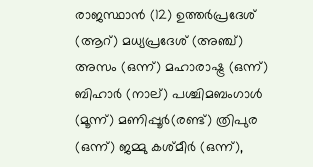രാജസ്ഥാന്‍ (12) ഉത്തര്‍പ്രദേശ് (ആറ്) മധ്യപ്രദേശ് (അഞ്ച്) അസം (ഒന്ന്) മഹാരാഷ്ട്ര (ഒന്ന്) ബിഹാര്‍ (നാല്) പശ്ചിമബംഗാള്‍ (മൂന്ന്) മണിപ്പൂര്‍(രണ്ട്) ത്രിപുര (ഒന്ന്) ജമ്മു കശ്മീര്‍ (ഒന്ന്),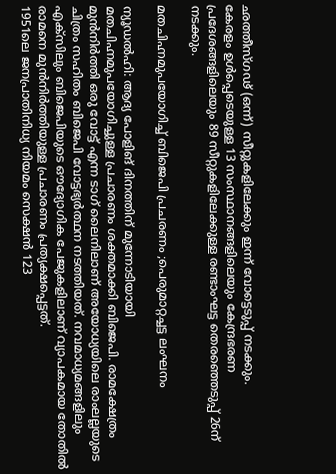ഛത്തീസ്ഗഢ് (ഒന്ന്) സീറ്റുകളിലേക്കും ഇന്ന് വോട്ടെടുപ്പ് നടക്കും.
കേരളം ഉള്‍പ്പെടെയുള്ള 13 സംസ്ഥാനങ്ങളിലെയും കേന്ദ്രഭരണ പ്രദേശങ്ങളിലെയും 89 സീറ്റുകളിലേക്കുള്ള രണ്ടാംഘട്ട തെരഞ്ഞെടുപ്പ് 26ന് നടക്കും.

മതചിഹ്നമുപയോഗിച്ച് ബിജെപി പ്രചരണം ;പെരുമാറ്റച്ചട്ട ലംഘനം

ന്യൂഡല്‍ഹി: ആദ്യ പോളിങ് ദിനത്തിന് മുന്നോടിയായി മതചിഹ്നമുപയോഗിച്ചുള്ള പ്രചാരണം ശക്തമാക്കി ബിജെപി. രാമക്ഷേത്രം മുന്‍നിര്‍ത്തി ഒരു വോട്ട് എന്ന ടാഗ് ലൈനിലാണ് അയോധ്യയിലെ രാംലല്ലയുടെ ചിത്രം സഹിതം ബിജെപി വോട്ടഭ്യര്‍ത്ഥന നടത്തിയത്. നവമാധ്യമങ്ങളിലും എക്സിലും ബിജെപിയുടെ ഔദ്യോഗിക പേജുകളിലാണ് വ്യാപകമായ തോതില്‍ രാമനെ മുന്‍നിര്‍ത്തിയുള്ള പ്രചാരണം പ്രത്യക്ഷപ്പെട്ടത്.
1951ലെ ജനപ്രാതിനിധ്യ നിയമം സെക്ഷന്‍ 123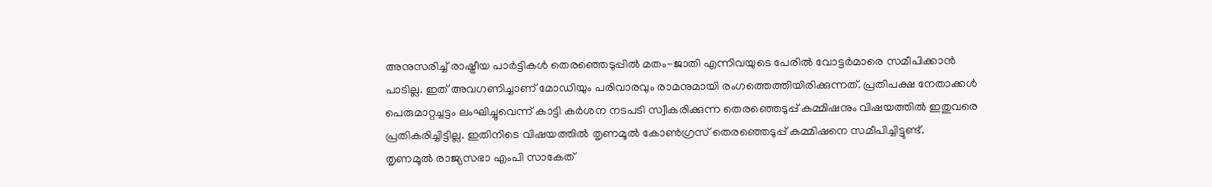അനുസരിച്ച് രാഷ്ട്രീയ പാര്‍ട്ടികള്‍ തെരഞ്ഞെടുപ്പില്‍ മതം-ജാതി എന്നിവയുടെ പേരില്‍ വോട്ടര്‍മാരെ സമീപിക്കാന്‍ പാടില്ല. ഇത് അവഗണിച്ചാണ് മോഡിയും പരിവാരവും രാമനുമായി രംഗത്തെത്തിയിരിക്കുന്നത്. പ്രതിപക്ഷ നേതാക്കള്‍ പെരുമാറ്റച്ചട്ടം ലംഘിച്ചുവെന്ന് കാട്ടി കര്‍ശന നടപടി സ്വീകരിക്കുന്ന തെരഞ്ഞെടുപ്പ് കമ്മിഷനും വിഷയത്തില്‍ ഇതുവരെ പ്രതികരിച്ചിട്ടില്ല. ഇതിനിടെ വിഷയത്തില്‍ തൃണമൂല്‍ കോണ്‍ഗ്രസ് തെരഞ്ഞെടുപ്പ് കമ്മിഷനെ സമീപിച്ചിട്ടുണ്ട്.
തൃണമൂൽ രാജ്യസഭാ എംപി സാകേത്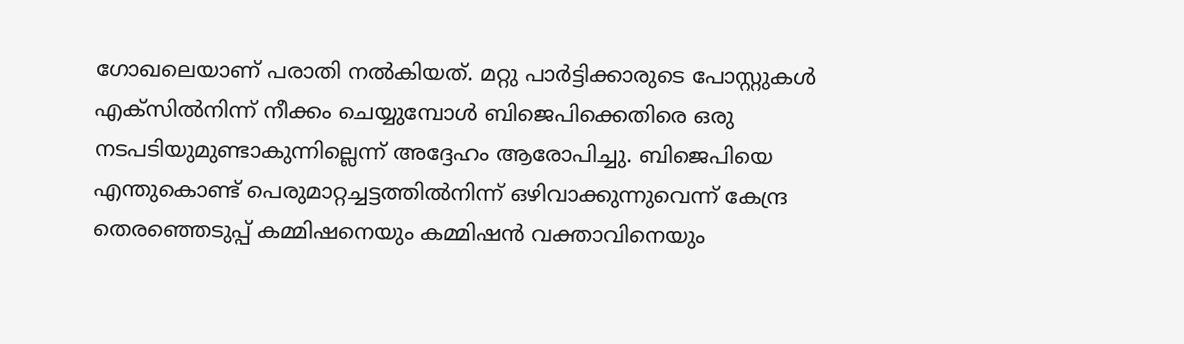ഗോഖലെയാണ് പരാതി നല്‍കിയത്. മറ്റു പാർട്ടിക്കാരുടെ പോസ്റ്റുകൾ എക്സിൽനിന്ന് നീക്കം ചെയ്യുമ്പോൾ ബിജെപിക്കെതിരെ ഒരു നടപടിയുമുണ്ടാകുന്നില്ലെന്ന് അദ്ദേഹം ആരോപിച്ചു. ബിജെപിയെ എന്തുകൊണ്ട് പെരുമാറ്റച്ചട്ടത്തിൽനിന്ന് ഒഴിവാക്കുന്നുവെന്ന് കേന്ദ്ര തെരഞ്ഞെടുപ്പ് കമ്മിഷനെയും കമ്മിഷൻ വക്താവിനെയും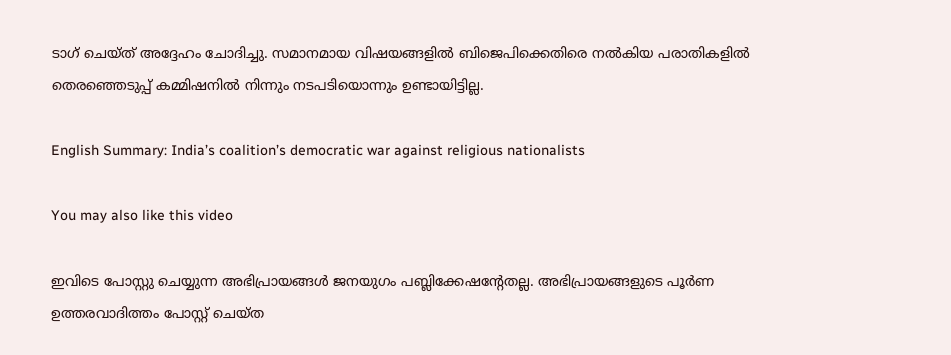ടാഗ് ചെയ്ത് അദ്ദേഹം ചോദിച്ചു. സമാനമായ വിഷയങ്ങളില്‍ ബിജെപിക്കെതിരെ നല്‍കിയ പരാതികളില്‍ തെരഞ്ഞെടുപ്പ് കമ്മിഷനില്‍ നിന്നും നടപടിയൊന്നും ഉണ്ടായിട്ടില്ല.

English Summary: India’s coalition’s democratic war against religious nationalists

You may also like this video

ഇവിടെ പോസ്റ്റു ചെയ്യുന്ന അഭിപ്രായങ്ങള്‍ ജനയുഗം പബ്ലിക്കേഷന്റേതല്ല. അഭിപ്രായങ്ങളുടെ പൂര്‍ണ ഉത്തരവാദിത്തം പോസ്റ്റ് ചെയ്ത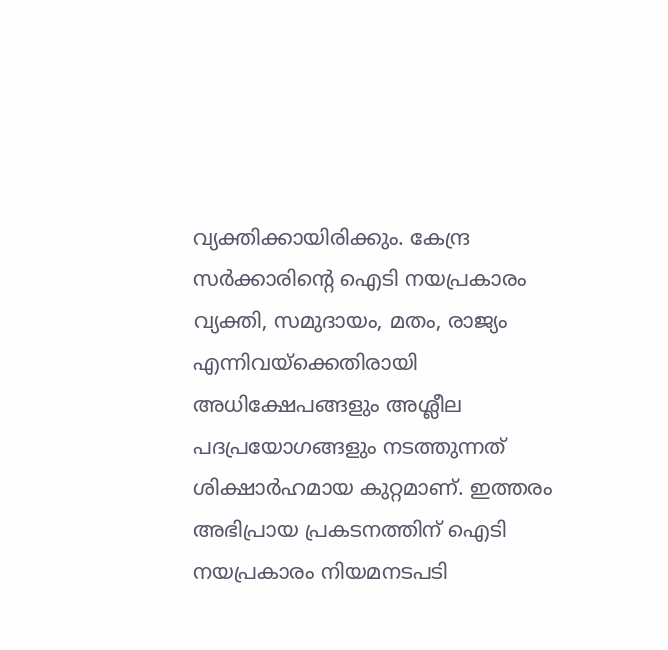വ്യക്തിക്കായിരിക്കും. കേന്ദ്ര സര്‍ക്കാരിന്റെ ഐടി നയപ്രകാരം വ്യക്തി, സമുദായം, മതം, രാജ്യം എന്നിവയ്‌ക്കെതിരായി അധിക്ഷേപങ്ങളും അശ്ലീല പദപ്രയോഗങ്ങളും നടത്തുന്നത് ശിക്ഷാര്‍ഹമായ കുറ്റമാണ്. ഇത്തരം അഭിപ്രായ പ്രകടനത്തിന് ഐടി നയപ്രകാരം നിയമനടപടി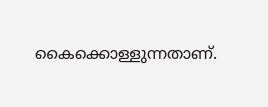കൈക്കൊള്ളുന്നതാണ്.